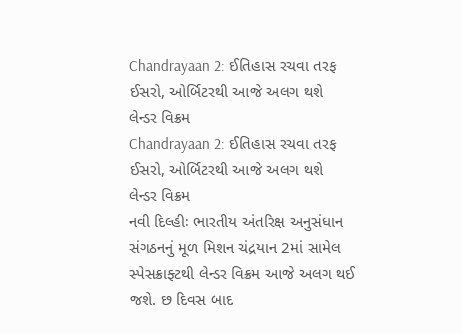Chandrayaan 2: ઈતિહાસ રચવા તરફ ઈસરો, ઓર્બિટરથી આજે અલગ થશે લેન્ડર વિક્રમ
Chandrayaan 2: ઈતિહાસ રચવા તરફ ઈસરો, ઓર્બિટરથી આજે અલગ થશે લેન્ડર વિક્રમ
નવી દિલ્હીઃ ભારતીય અંતરિક્ષ અનુસંધાન સંગઠનનું મૂળ મિશન ચંદ્રયાન 2માં સામેલ સ્પેસક્રાફ્ટથી લેન્ડર વિક્રમ આજે અલગ થઈ જશે. છ દિવસ બાદ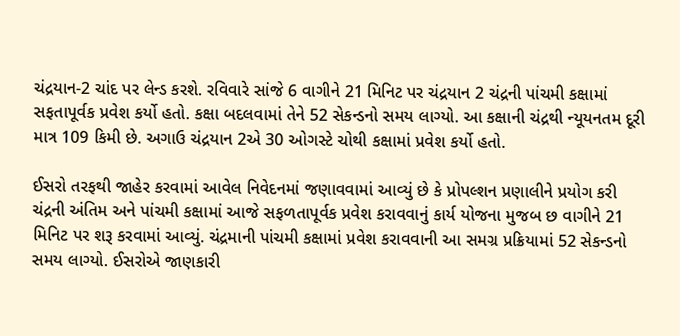ચંદ્રયાન-2 ચાંદ પર લેન્ડ કરશે. રવિવારે સાંજે 6 વાગીને 21 મિનિટ પર ચંદ્રયાન 2 ચંદ્રની પાંચમી કક્ષામાં સફતાપૂર્વક પ્રવેશ કર્યો હતો. કક્ષા બદલવામાં તેને 52 સેકન્ડનો સમય લાગ્યો. આ કક્ષાની ચંદ્રથી ન્યૂયનતમ દૂરી માત્ર 109 કિમી છે. અગાઉ ચંદ્રયાન 2એ 30 ઓગસ્ટે ચોથી કક્ષામાં પ્રવેશ કર્યો હતો.

ઈસરો તરફથી જાહેર કરવામાં આવેલ નિવેદનમાં જણાવવામાં આવ્યું છે કે પ્રોપલ્શન પ્રણાલીને પ્રયોગ કરી ચંદ્રની અંતિમ અને પાંચમી કક્ષામાં આજે સફળતાપૂર્વક પ્રવેશ કરાવવાનું કાર્ય યોજના મુજબ છ વાગીને 21 મિનિટ પર શરૂ કરવામાં આવ્યું. ચંદ્રમાની પાંચમી કક્ષામાં પ્રવેશ કરાવવાની આ સમગ્ર પ્રક્રિયામાં 52 સેકન્ડનો સમય લાગ્યો. ઈસરોએ જાણકારી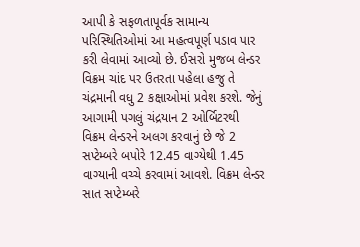આપી કે સફળતાપૂર્વક સામાન્ય પરિસ્થિતિઓમાં આ મહત્વપૂર્ણ પડાવ પાર કરી લેવામાં આવ્યો છે. ઈસરો મુજબ લેન્ડર વિક્રમ ચાંદ પર ઉતરતા પહેલા હજુ તે ચંદ્રમાની વધુ 2 કક્ષાઓમાં પ્રવેશ કરશે. જેનું આગામી પગલું ચંદ્રયાન 2 ઓર્બિટરથી વિક્રમ લેન્ડરને અલગ કરવાનું છે જે 2 સપ્ટેમ્બરે બપોરે 12.45 વાગ્યેથી 1.45 વાગ્યાની વચ્ચે કરવામાં આવશે. વિક્રમ લેન્ડર સાત સપ્ટેમ્બરે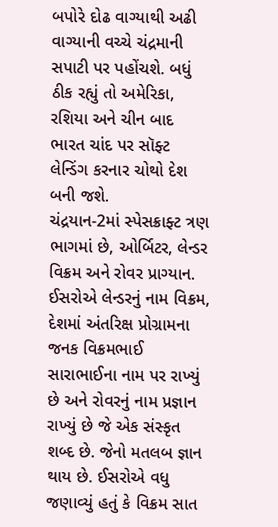બપોરે દોઢ વાગ્યાથી અઢી વાગ્યાની વચ્ચે ચંદ્રમાની સપાટી પર પહોંચશે. બધું ઠીક રહ્યું તો અમેરિકા, રશિયા અને ચીન બાદ ભારત ચાંદ પર સૉફ્ટ લેન્ડિંગ કરનાર ચોથો દેશ બની જશે.
ચંદ્રયાન-2માં સ્પેસક્રાફ્ટ ત્રણ ભાગમાં છે, ઓર્બિટર, લેન્ડર વિક્રમ અને રોવર પ્રાગ્યાન. ઈસરોએ લેન્ડરનું નામ વિક્રમ, દેશમાં અંતરિક્ષ પ્રોગ્રામના જનક વિક્રમભાઈ સારાભાઈના નામ પર રાખ્યું છે અને રોવરનું નામ પ્રજ્ઞાન રાખ્યું છે જે એક સંસ્કૃત શબ્દ છે. જેનો મતલબ જ્ઞાન થાય છે. ઈસરોએ વધુ જણાવ્યું હતું કે વિક્રમ સાત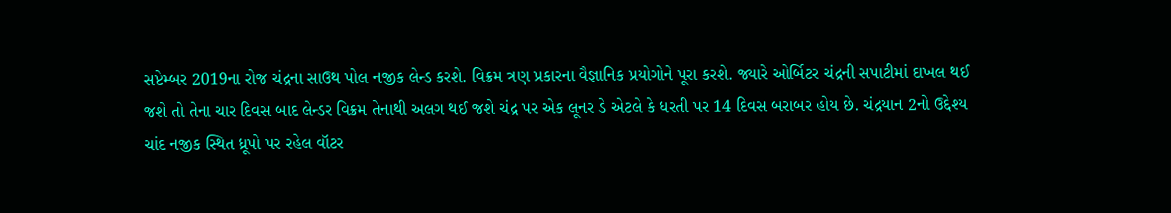સપ્ટેમ્બર 2019ના રોજ ચંદ્રના સાઉથ પોલ નજીક લેન્ડ કરશે. વિક્રમ ત્રણ પ્રકારના વૈજ્ઞાનિક પ્રયોગોને પૂરા કરશે. જ્યારે ઓર્બિટર ચંદ્રની સપાટીમાં દાખલ થઈ જશે તો તેના ચાર દિવસ બાદ લેન્ડર વિક્રમ તેનાથી અલગ થઈ જશે ચંદ્ર પર એક લૂનર ડે એટલે કે ધરતી પર 14 દિવસ બરાબર હોય છે. ચંદ્રયાન 2નો ઉદ્દેશ્ય ચાંદ નજીક સ્થિત ધ્રૂપો પર રહેલ વૉટર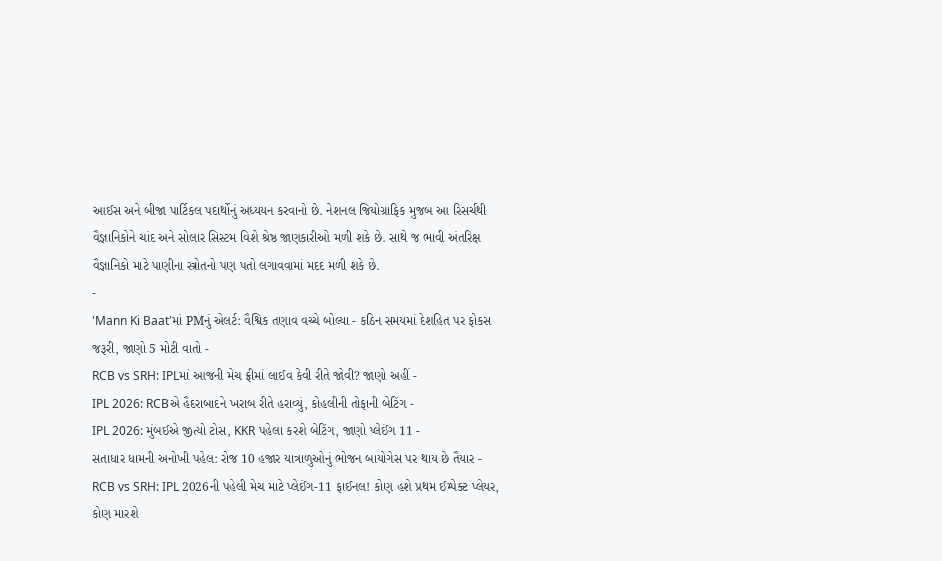આઈસ અને બીજા પાર્ટિકલ પદાર્થોનું અધ્યયન કરવાનો છે. નેશનલ જિયોગ્રાફિક મુજબ આ રિસર્ચથી વૈજ્ઞાનિકોને ચાંદ અને સોલાર સિસ્ટમ વિશે શ્રેષ્ઠ જાણકારીઓ મળી શકે છે. સાથે જ ભાવી અંતરિક્ષ વૈજ્ઞાનિકો માટે પાણીના સ્ત્રોતનો પણ પતો લગાવવામાં મદદ મળી શકે છે.
-
'Mann Ki Baat'માં PMનું એલર્ટ: વૈશ્વિક તણાવ વચ્ચે બોલ્યા - કઠિન સમયમાં દેશહિત પર ફોકસ જરૂરી, જાણો 5 મોટી વાતો -
RCB vs SRH: IPLમાં આજની મેચ ફ્રીમાં લાઈવ કેવી રીતે જોવી? જાણો અહીં -
IPL 2026: RCBએ હૈદરાબાદને ખરાબ રીતે હરાવ્યું, કોહલીની તોફાની બેટિંગ -
IPL 2026: મુંબઈએ જીત્યો ટોસ, KKR પહેલા કરશે બેટિંગ, જાણો પ્લેઈંગ 11 -
સતાધાર ધામની અનોખી પહેલ: રોજ 10 હજાર યાત્રાળુઓનું ભોજન બાયોગેસ પર થાય છે તૈયાર -
RCB vs SRH: IPL 2026ની પહેલી મેચ માટે પ્લેઈંગ-11 ફાઈનલ! કોણ હશે પ્રથમ ઈમ્પેક્ટ પ્લેયર, કોણ મારશે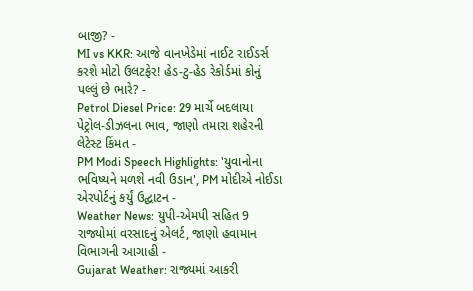બાજી? -
MI vs KKR: આજે વાનખેડેમાં નાઈટ રાઈડર્સ કરશે મોટો ઉલટફેર! હેડ-ટુ-હેડ રેકોર્ડમાં કોનું પલ્લું છે ભારે? -
Petrol Diesel Price: 29 માર્ચે બદલાયા પેટ્રોલ-ડીઝલના ભાવ, જાણો તમારા શહેરની લેટેસ્ટ કિંમત -
PM Modi Speech Highlights: 'યુવાનોના ભવિષ્યને મળશે નવી ઉડાન', PM મોદીએ નોઈડા એરપોર્ટનું કર્યું ઉદ્ઘાટન -
Weather News: યુપી-એમપી સહિત 9 રાજ્યોમાં વરસાદનું એલર્ટ, જાણો હવામાન વિભાગની આગાહી -
Gujarat Weather: રાજ્યમાં આકરી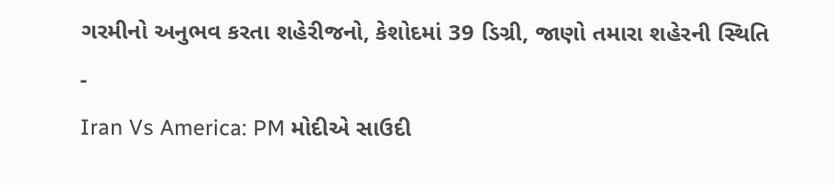ગરમીનો અનુભવ કરતા શહેરીજનો, કેશોદમાં 39 ડિગ્રી, જાણો તમારા શહેરની સ્થિતિ -
Iran Vs America: PM મોદીએ સાઉદી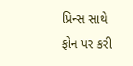પ્રિન્સ સાથે ફોન પર કરી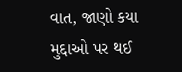વાત, જાણો કયા મુદ્દાઓ પર થઈ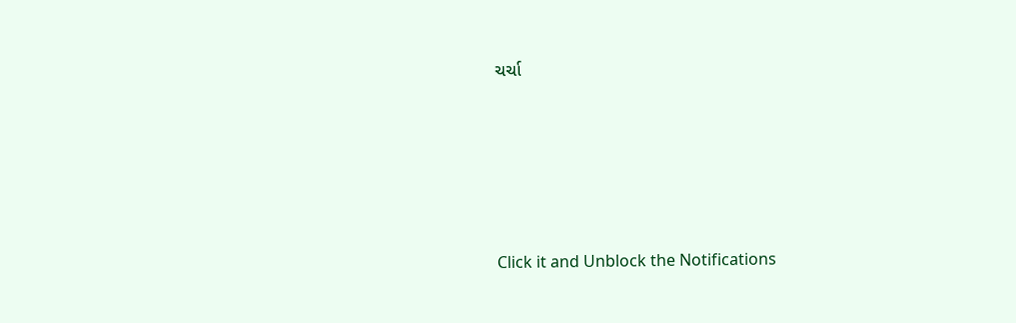ચર્ચા







Click it and Unblock the Notifications